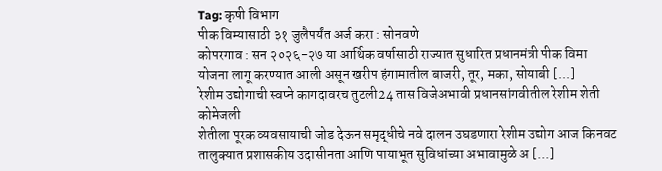Tag: कृषी विभाग
पीक विम्यासाठी ३१ जुलैपर्यंत अर्ज करा : सोनवणे
कोपरगाव : सन २०२६-२७ या आर्थिक वर्षासाठी राज्यात सुधारित प्रधानमंत्री पीक विमा योजना लागू करण्यात आली असून खरीप हंगामातील बाजरी, तूर, मका, सोयाबी [...]
रेशीम उद्योगाची स्वप्ने कागदावरच तुटली24 तास विजेअभावी प्रधानसांगवीतील रेशीम शेती कोमेजली
शेतीला पूरक व्यवसायाची जोड देऊन समृद्धीचे नवे दालन उघडणारा रेशीम उद्योग आज किनवट तालुक्यात प्रशासकीय उदासीनता आणि पायाभूत सुविधांच्या अभावामुळे अ [...]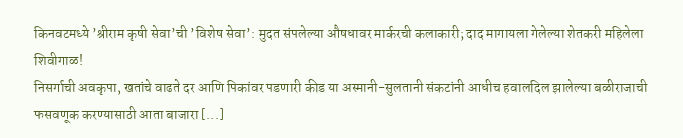किनवटमध्ये ’श्रीराम कृषी सेवा’ची ’विशेष सेवा’: मुदत संपलेल्या औषधावर मार्करची कलाकारी; दाद मागायला गेलेल्या शेतकरी महिलेला शिवीगाळ!
निसर्गाची अवकृपा, खतांचे वाढते दर आणि पिकांवर पडणारी कीड या अस्मानी-सुलतानी संकटांनी आधीच हवालदिल झालेल्या बळीराजाची फसवणूक करण्यासाठी आता बाजारा [...]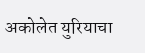अकोलेत युरियाचा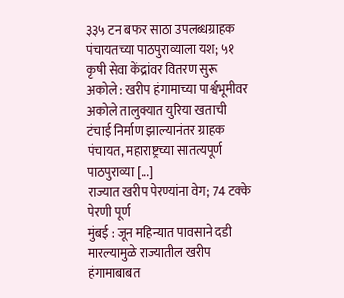३३५ टन बफर साठा उपलब्धग्राहक पंचायतच्या पाठपुराव्याला यश; ५१ कृषी सेवा केंद्रांवर वितरण सुरू
अकोले : खरीप हंगामाच्या पार्श्वभूमीवर अकोले तालुक्यात युरिया खताची टंचाई निर्माण झाल्यानंतर ग्राहक पंचायत, महाराष्ट्रच्या सातत्यपूर्ण पाठपुराव्या [...]
राज्यात खरीप पेरण्यांना वेग; 74 टक्के पेरणी पूर्ण
मुंबई : जून महिन्यात पावसाने दडी मारल्यामुळे राज्यातील खरीप हंगामाबाबत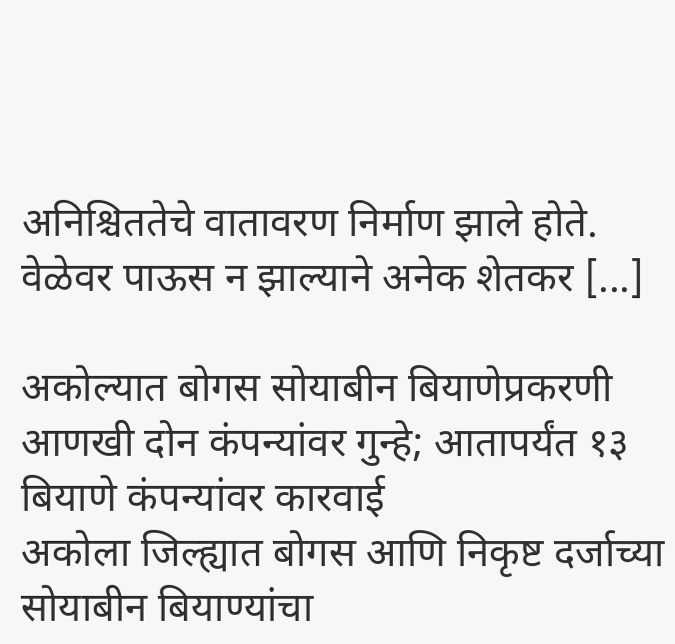अनिश्चिततेचे वातावरण निर्माण झाले होते. वेळेवर पाऊस न झाल्याने अनेक शेतकर [...]

अकोल्यात बोगस सोयाबीन बियाणेप्रकरणी आणखी दोन कंपन्यांवर गुन्हे; आतापर्यंत १३ बियाणे कंपन्यांवर कारवाई
अकोला जिल्ह्यात बोगस आणि निकृष्ट दर्जाच्या सोयाबीन बियाण्यांचा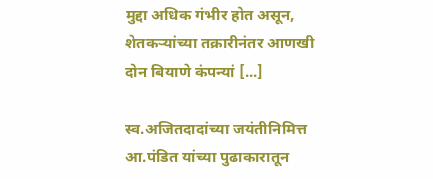मुद्दा अधिक गंभीर होत असून, शेतकऱ्यांच्या तक्रारीनंतर आणखी दोन बियाणे कंपन्यां [...]

स्व.अजितदादांच्या जयंतीनिमित्त आ.पंडित यांच्या पुढाकारातून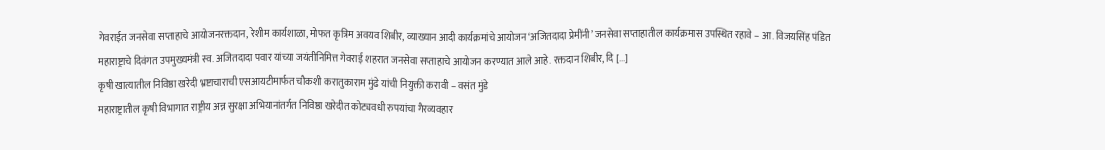गेवराईत जनसेवा सप्ताहाचे आयोजनरक्तदान, रेशीम कार्यशाळा, मोफत कृत्रिम अवयव शिबीर, व्याख्यान आदी कार्यक्रमांचे आयोजन‘अजितदादा प्रेमींनी’ जनसेवा सप्ताहातील कार्यक्रमास उपस्थित रहावे – आ. विजयसिंह पंडित
महाराष्ट्राचे दिवंगत उपमुख्यमंत्री स्व. अजितदादा पवार यांच्या जयंतीनिमित्त गेवराई शहरात जनसेवा सप्ताहाचे आयोजन करण्यात आले आहे. रक्तदान शिबीर, दि [...]
कृषी खात्यातील निविष्ठा खरेदी भ्रष्टाचाराची एसआयटीमार्फत चौकशी करातुकाराम मुंढे यांची नियुक्ती करावी – वसंत मुंडे
महाराष्ट्रातील कृषी विभागात राष्ट्रीय अन्न सुरक्षा अभियानांतर्गत निविष्ठा खरेदीत कोट्यवधी रुपयांचा गैरव्यवहार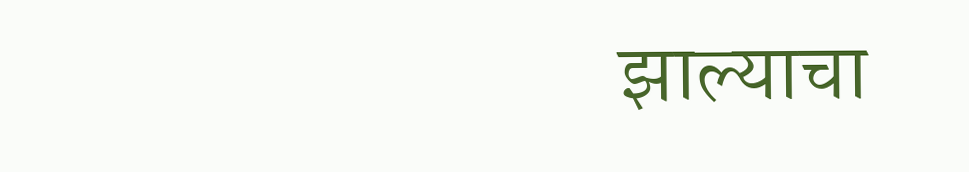झाल्याचा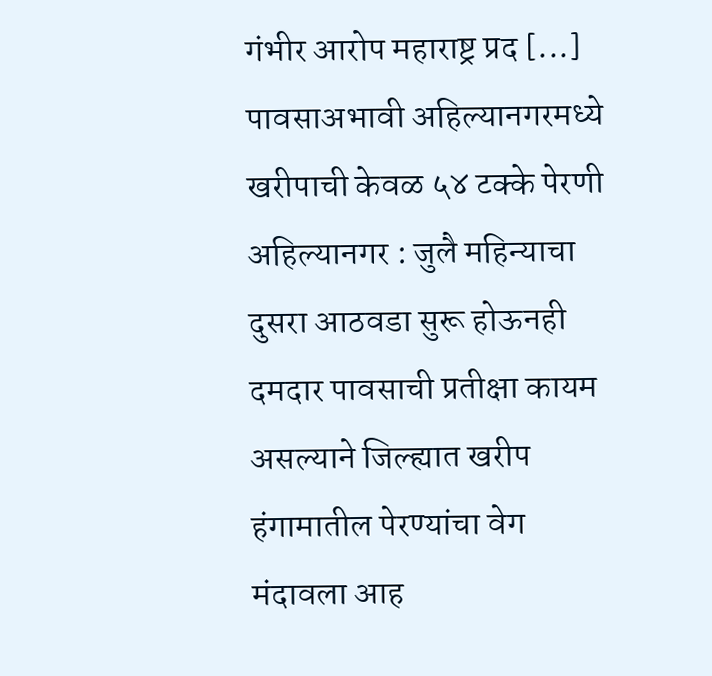गंभीर आरोप महाराष्ट्र प्रद [...]
पावसाअभावी अहिल्यानगरमध्ये खरीपाची केवळ ५४ टक्के पेरणी
अहिल्यानगर : जुलै महिन्याचा दुसरा आठवडा सुरू होऊनही दमदार पावसाची प्रतीक्षा कायम असल्याने जिल्ह्यात खरीप हंगामातील पेरण्यांचा वेग मंदावला आह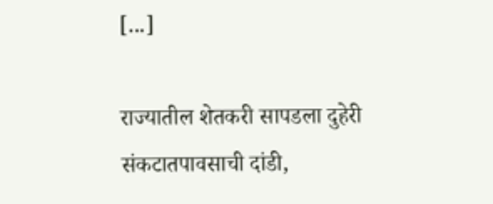[...]

राज्यातील शेतकरी सापडला दुहेरी संकटातपावसाची दांडी,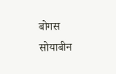बोगस सोयाबीन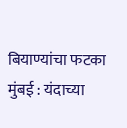बियाण्यांचा फटका
मुंबई : यंदाच्या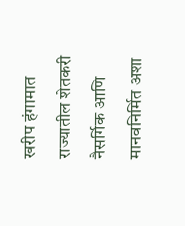खरीप हंगामात राज्यातील शेतकरी नैसर्गिक आणि मानवनिर्मित अशा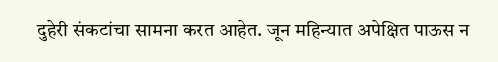दुहेरी संकटांचा सामना करत आहेत. जून महिन्यात अपेक्षित पाऊस न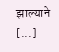झाल्याने [...]